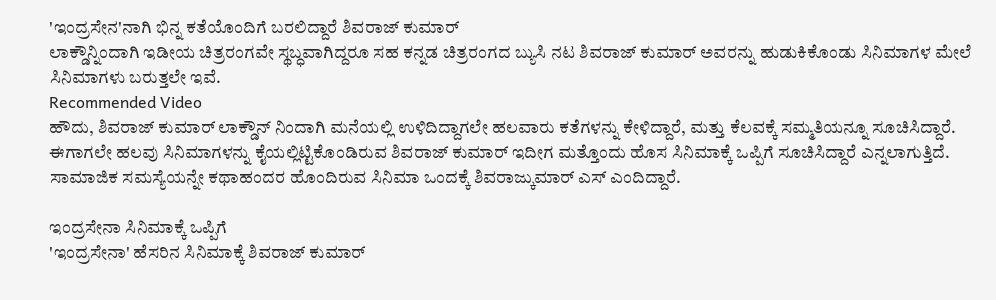'ಇಂದ್ರಸೇನ'ನಾಗಿ ಭಿನ್ನ ಕತೆಯೊಂದಿಗೆ ಬರಲಿದ್ದಾರೆ ಶಿವರಾಜ್ ಕುಮಾರ್
ಲಾಕ್ಡೌನ್ನಿಂದಾಗಿ ಇಡೀಯ ಚಿತ್ರರಂಗವೇ ಸ್ಥಬ್ಧವಾಗಿದ್ದರೂ ಸಹ ಕನ್ನಡ ಚಿತ್ರರಂಗದ ಬ್ಯುಸಿ ನಟ ಶಿವರಾಜ್ ಕುಮಾರ್ ಅವರನ್ನು ಹುಡುಕಿಕೊಂಡು ಸಿನಿಮಾಗಳ ಮೇಲೆ ಸಿನಿಮಾಗಳು ಬರುತ್ತಲೇ ಇವೆ.
Recommended Video
ಹೌದು, ಶಿವರಾಜ್ ಕುಮಾರ್ ಲಾಕ್ಡೌನ್ ನಿಂದಾಗಿ ಮನೆಯಲ್ಲಿ ಉಳಿದಿದ್ದಾಗಲೇ ಹಲವಾರು ಕತೆಗಳನ್ನು ಕೇಳಿದ್ದಾರೆ, ಮತ್ತು ಕೆಲವಕ್ಕೆ ಸಮ್ಮತಿಯನ್ನೂ ಸೂಚಿಸಿದ್ದಾರೆ.
ಈಗಾಗಲೇ ಹಲವು ಸಿನಿಮಾಗಳನ್ನು ಕೈಯಲ್ಲಿಟ್ಟಿಕೊಂಡಿರುವ ಶಿವರಾಜ್ ಕುಮಾರ್ ಇದೀಗ ಮತ್ತೊಂದು ಹೊಸ ಸಿನಿಮಾಕ್ಕೆ ಒಪ್ಪಿಗೆ ಸೂಚಿಸಿದ್ದಾರೆ ಎನ್ನಲಾಗುತ್ತಿದೆ. ಸಾಮಾಜಿಕ ಸಮಸ್ಯೆಯನ್ನೇ ಕಥಾಹಂದರ ಹೊಂದಿರುವ ಸಿನಿಮಾ ಒಂದಕ್ಕೆ ಶಿವರಾಜ್ಕುಮಾರ್ ಎಸ್ ಎಂದಿದ್ದಾರೆ.

ಇಂದ್ರಸೇನಾ ಸಿನಿಮಾಕ್ಕೆ ಒಪ್ಪಿಗೆ
'ಇಂದ್ರಸೇನಾ' ಹೆಸರಿನ ಸಿನಿಮಾಕ್ಕೆ ಶಿವರಾಜ್ ಕುಮಾರ್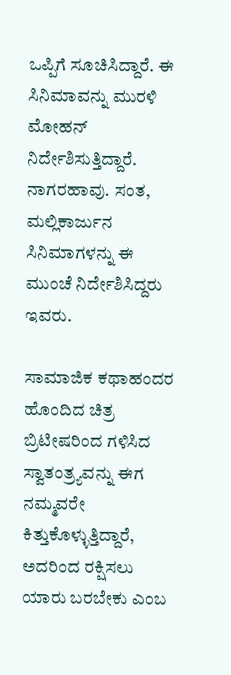ಒಪ್ಪಿಗೆ ಸೂಚಿಸಿದ್ದಾರೆ. ಈ ಸಿನಿಮಾವನ್ನು ಮುರಳಿ ಮೋಹನ್ ನಿರ್ದೇಶಿಸುತ್ತಿದ್ದಾರೆ. ನಾಗರಹಾವು. ಸಂತ, ಮಲ್ಲಿಕಾರ್ಜುನ ಸಿನಿಮಾಗಳನ್ನು ಈ ಮುಂಚೆ ನಿರ್ದೇಶಿಸಿದ್ದರು ಇವರು.

ಸಾಮಾಜಿಕ ಕಥಾಹಂದರ ಹೊಂದಿದ ಚಿತ್ರ
ಬ್ರಿಟೀಷರಿಂದ ಗಳಿಸಿದ ಸ್ವಾತಂತ್ರ್ಯವನ್ನು ಈಗ ನಮ್ಮವರೇ ಕಿತ್ತುಕೊಳ್ಳುತ್ತಿದ್ದಾರೆ, ಅದರಿಂದ ರಕ್ಷಿಸಲು ಯಾರು ಬರಬೇಕು ಎಂಬ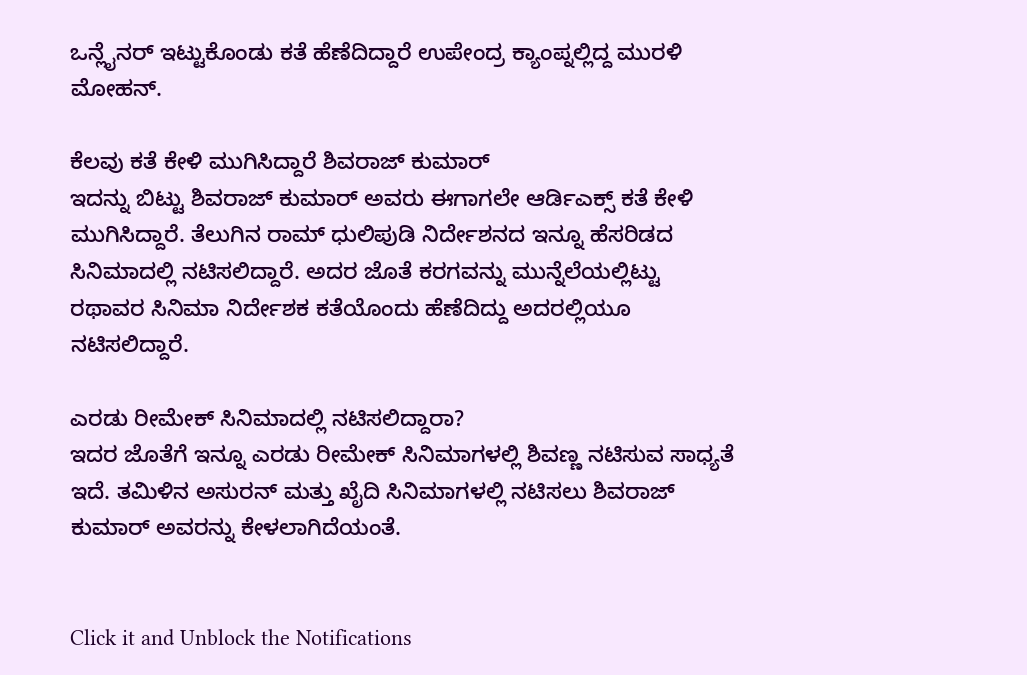ಒನ್ಲೈನರ್ ಇಟ್ಟುಕೊಂಡು ಕತೆ ಹೆಣೆದಿದ್ದಾರೆ ಉಪೇಂದ್ರ ಕ್ಯಾಂಪ್ನಲ್ಲಿದ್ದ ಮುರಳಿ ಮೋಹನ್.

ಕೆಲವು ಕತೆ ಕೇಳಿ ಮುಗಿಸಿದ್ದಾರೆ ಶಿವರಾಜ್ ಕುಮಾರ್
ಇದನ್ನು ಬಿಟ್ಟು ಶಿವರಾಜ್ ಕುಮಾರ್ ಅವರು ಈಗಾಗಲೇ ಆರ್ಡಿಎಕ್ಸ್ ಕತೆ ಕೇಳಿ ಮುಗಿಸಿದ್ದಾರೆ. ತೆಲುಗಿನ ರಾಮ್ ಧುಲಿಪುಡಿ ನಿರ್ದೇಶನದ ಇನ್ನೂ ಹೆಸರಿಡದ ಸಿನಿಮಾದಲ್ಲಿ ನಟಿಸಲಿದ್ದಾರೆ. ಅದರ ಜೊತೆ ಕರಗವನ್ನು ಮುನ್ನೆಲೆಯಲ್ಲಿಟ್ಟು ರಥಾವರ ಸಿನಿಮಾ ನಿರ್ದೇಶಕ ಕತೆಯೊಂದು ಹೆಣೆದಿದ್ದು ಅದರಲ್ಲಿಯೂ ನಟಿಸಲಿದ್ದಾರೆ.

ಎರಡು ರೀಮೇಕ್ ಸಿನಿಮಾದಲ್ಲಿ ನಟಿಸಲಿದ್ದಾರಾ?
ಇದರ ಜೊತೆಗೆ ಇನ್ನೂ ಎರಡು ರೀಮೇಕ್ ಸಿನಿಮಾಗಳಲ್ಲಿ ಶಿವಣ್ಣ ನಟಿಸುವ ಸಾಧ್ಯತೆ ಇದೆ. ತಮಿಳಿನ ಅಸುರನ್ ಮತ್ತು ಖೈದಿ ಸಿನಿಮಾಗಳಲ್ಲಿ ನಟಿಸಲು ಶಿವರಾಜ್ ಕುಮಾರ್ ಅವರನ್ನು ಕೇಳಲಾಗಿದೆಯಂತೆ.


Click it and Unblock the Notifications